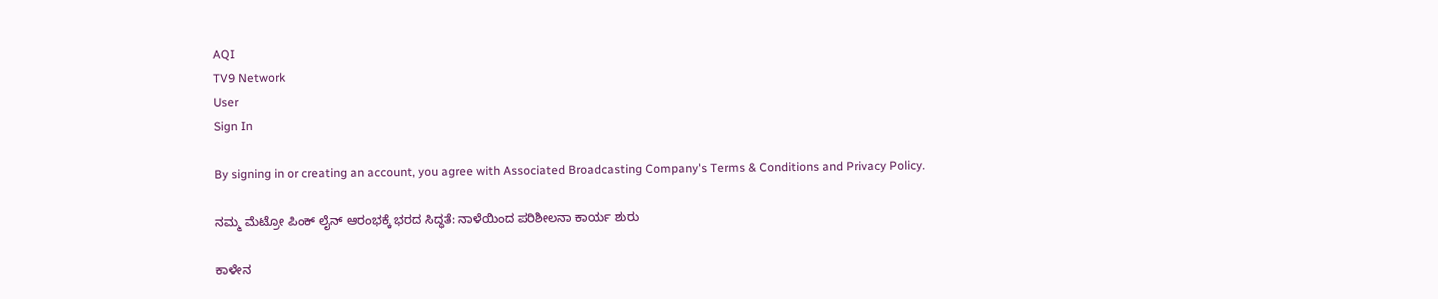AQI
TV9 Network
User
Sign In

By signing in or creating an account, you agree with Associated Broadcasting Company's Terms & Conditions and Privacy Policy.

ನಮ್ಮ ಮೆಟ್ರೋ ಪಿಂಕ್ ಲೈನ್ ಆರಂಭಕ್ಕೆ ಭರದ ಸಿದ್ಧತೆ: ನಾಳೆಯಿಂದ ಪರಿಶೀಲನಾ ಕಾರ್ಯ ಶುರು

ಕಾಳೇನ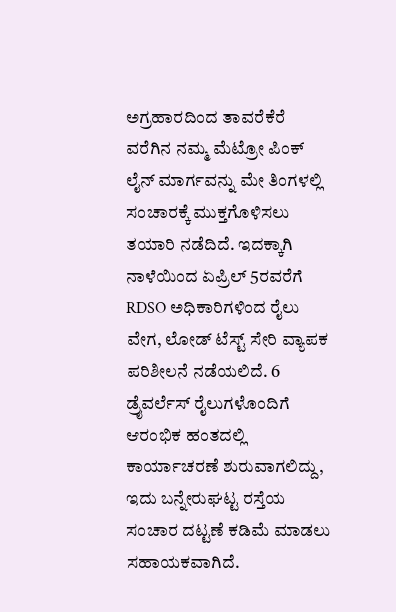ಅಗ್ರಹಾರದಿಂದ ತಾವರೆಕೆರೆ ವರೆಗಿನ ನಮ್ಮ ಮೆಟ್ರೋ ಪಿಂಕ್ ಲೈನ್ ಮಾರ್ಗವನ್ನು ಮೇ ತಿಂಗಳಲ್ಲಿ ಸಂಚಾರಕ್ಕೆ ಮುಕ್ತಗೊಳಿಸಲು ತಯಾರಿ ನಡೆದಿದೆ. ಇದಕ್ಕಾಗಿ ನಾಳೆಯಿಂದ ಏಪ್ರಿಲ್ 5ರವರೆಗೆ RDSO ಅಧಿಕಾರಿಗಳಿಂದ ರೈಲು ವೇಗ, ಲೋಡ್ ಟೆಸ್ಟ್ ಸೇರಿ ವ್ಯಾಪಕ ಪರಿಶೀಲನೆ ನಡೆಯಲಿದೆ. 6 ಡ್ರೈವರ್ಲೆಸ್ ರೈಲುಗಳೊಂದಿಗೆ ಆರಂಭಿಕ ಹಂತದಲ್ಲಿ ಕಾರ್ಯಾಚರಣೆ ಶುರುವಾಗಲಿದ್ದು, ಇದು ಬನ್ನೇರುಘಟ್ಟ ರಸ್ತೆಯ ಸಂಚಾರ ದಟ್ಟಣೆ ಕಡಿಮೆ ಮಾಡಲು ಸಹಾಯಕವಾಗಿದೆ.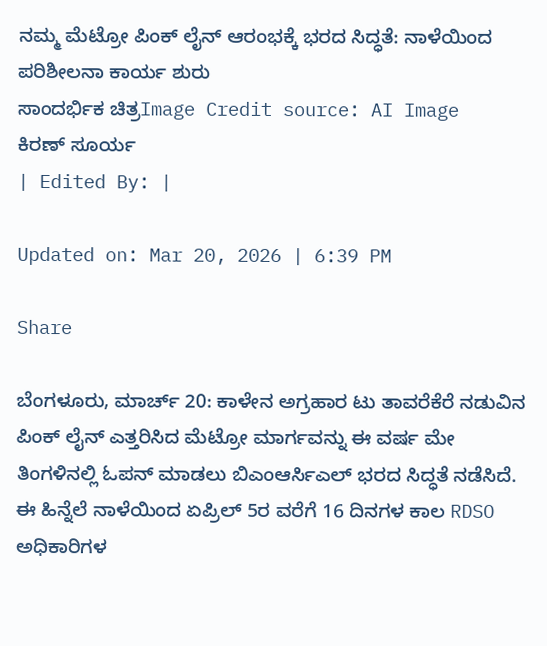ನಮ್ಮ ಮೆಟ್ರೋ ಪಿಂಕ್ ಲೈನ್ ಆರಂಭಕ್ಕೆ ಭರದ ಸಿದ್ಧತೆ: ನಾಳೆಯಿಂದ ಪರಿಶೀಲನಾ ಕಾರ್ಯ ಶುರು
ಸಾಂದರ್ಭಿಕ ಚಿತ್ರImage Credit source: AI Image
ಕಿರಣ್ ಸೂರ್ಯ
| Edited By: |

Updated on: Mar 20, 2026 | 6:39 PM

Share

ಬೆಂಗಳೂರು, ಮಾರ್ಚ್ 20: ಕಾಳೇನ ಅಗ್ರಹಾರ ಟು ತಾವರೆಕೆರೆ ನಡುವಿನ ಪಿಂಕ್ ಲೈನ್ ಎತ್ತರಿಸಿದ ಮೆಟ್ರೋ ಮಾರ್ಗವನ್ನು ಈ ವರ್ಷ ಮೇ ತಿಂಗಳಿನಲ್ಲಿ ಓಪನ್ ಮಾಡಲು ಬಿಎಂಆರ್ಸಿಎಲ್ ಭರದ ಸಿದ್ಧತೆ ನಡೆಸಿದೆ. ಈ ಹಿನ್ನೆಲೆ ನಾಳೆಯಿಂದ ಏಪ್ರಿಲ್ 5ರ ವರೆಗೆ 16 ದಿನಗಳ ಕಾಲ RDSO ಅಧಿಕಾರಿಗಳ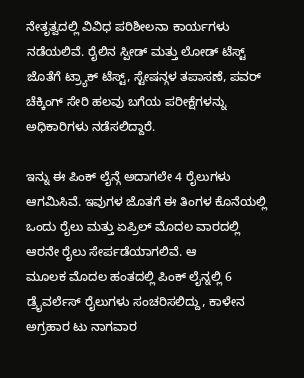ನೇತೃತ್ವದಲ್ಲಿ ವಿವಿಧ ಪರಿಶೀಲನಾ ಕಾರ್ಯಗಳು ನಡೆಯಲಿವೆ. ರೈಲಿನ ಸ್ಪೀಡ್ ಮತ್ತು ಲೋಡ್ ಟೆಸ್ಟ್ ಜೊತೆಗೆ ಟ್ರ್ಯಾಕ್ ಟೆಸ್ಟ್, ಸ್ಟೇಷನ್ಗಳ ತಪಾಸಣೆ, ಪವರ್ ಚೆಕ್ಕಿಂಗ್ ಸೇರಿ ಹಲವು ಬಗೆಯ ಪರೀಕ್ಷೆಗಳನ್ನು ಅಧಿಕಾರಿಗಳು ನಡೆಸಲಿದ್ದಾರೆ.

ಇನ್ನು ಈ ಪಿಂಕ್ ಲೈನ್ಗೆ ಅದಾಗಲೇ 4 ರೈಲುಗಳು ಆಗಮಿಸಿವೆ. ಇವುಗಳ ಜೊತಗೆ ಈ ತಿಂಗಳ ಕೊನೆಯಲ್ಲಿ ಒಂದು ರೈಲು ಮತ್ತು ಏಪ್ರಿಲ್ ಮೊದಲ ವಾರದಲ್ಲಿ ಆರನೇ ರೈಲು ಸೇರ್ಪಡೆಯಾಗಲಿವೆ. ಆ ಮೂಲಕ ‌ಮೊದಲ ಹಂತದಲ್ಲಿ ಪಿಂಕ್ ಲೈನ್ನಲ್ಲಿ 6 ಡ್ರೈವರ್ಲೆಸ್ ರೈಲುಗಳು ಸಂಚರಿಸಲಿದ್ದು, ಕಾಳೇನ ಅಗ್ರಹಾರ ಟು ನಾಗವಾರ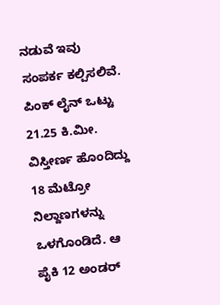ನಡುವೆ ಇವು ಸಂಪರ್ಕ ಕಲ್ಪಿಸಲಿವೆ. ಪಿಂಕ್ ಲೈನ್ ಒಟ್ಟು 21.25 ಕಿ.ಮೀ. ವಿಸ್ತೀರ್ಣ ಹೊಂದಿದ್ದು 18 ಮೆಟ್ರೋ ನಿಲ್ದಾಣಗಳನ್ನು ಒಳಗೊಂಡಿದೆ. ಆ ಪೈಕಿ 12 ಅಂಡರ್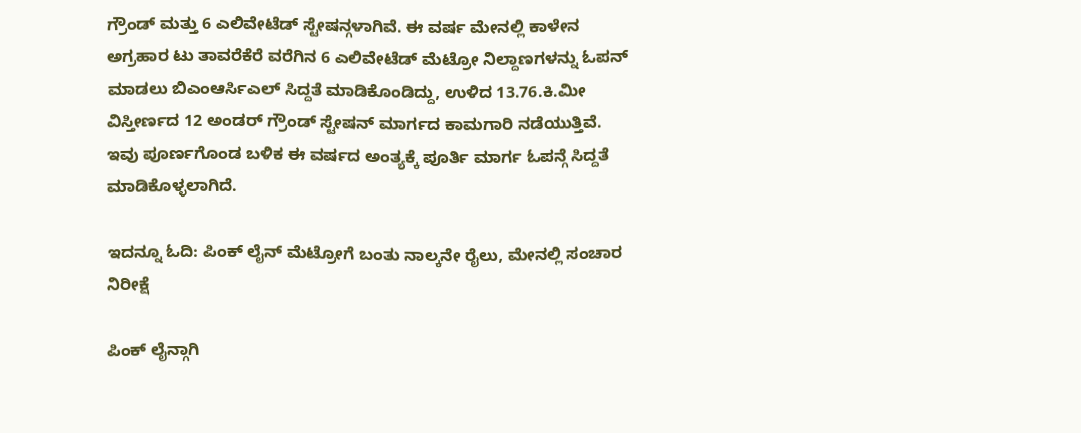ಗ್ರೌಂಡ್ ಮತ್ತು 6 ಎಲಿವೇಟೆಡ್ ಸ್ಟೇಷನ್ಗಳಾಗಿವೆ. ಈ ವರ್ಷ ಮೇನಲ್ಲಿ ಕಾಳೇನ ಅಗ್ರಹಾರ ಟು ತಾವರೆಕೆರೆ ವರೆಗಿನ 6 ಎಲಿವೇಟೆಡ್ ಮೆಟ್ರೋ ನಿಲ್ದಾಣಗಳನ್ನು ಓಪನ್ ಮಾಡಲು ಬಿಎಂಆರ್ಸಿಎಲ್ ಸಿದ್ದತೆ ಮಾಡಿಕೊಂಡಿದ್ದು, ಉಳಿದ 13.76.ಕಿ.ಮೀ ವಿಸ್ತೀರ್ಣದ 12 ಅಂಡರ್ ಗ್ರೌಂಡ್ ಸ್ಟೇಷನ್ ಮಾರ್ಗದ ಕಾಮಗಾರಿ ನಡೆಯುತ್ತಿವೆ. ಇವು ಪೂರ್ಣಗೊಂಡ ಬಳಿಕ ಈ ವರ್ಷದ ಅಂತ್ಯಕ್ಕೆ ಪೂರ್ತಿ ಮಾರ್ಗ ಓಪನ್ಗೆ ಸಿದ್ದತೆ ಮಾಡಿಕೊಳ್ಳಲಾಗಿದೆ.

ಇದನ್ನೂ ಓದಿ: ಪಿಂಕ್ ಲೈನ್ ಮೆಟ್ರೋಗೆ ಬಂತು ನಾಲ್ಕನೇ ರೈಲು, ಮೇನಲ್ಲಿ ಸಂಚಾರ ನಿರೀಕ್ಷೆ

ಪಿಂಕ್ ಲೈನ್ಗಾಗಿ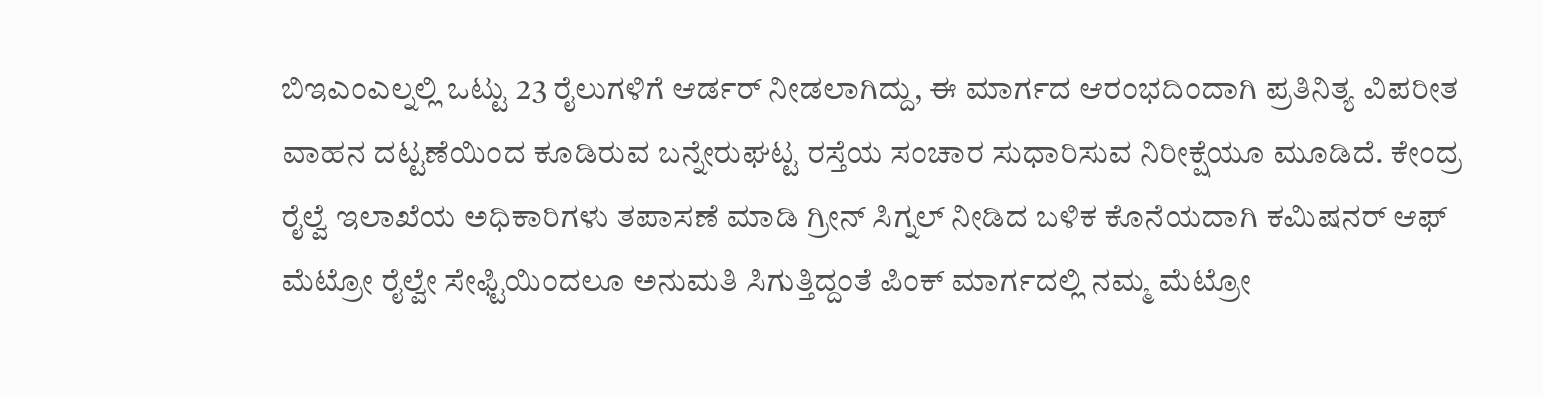ಬಿಇಎಂಎಲ್ನಲ್ಲಿ ಒಟ್ಟು 23 ರೈಲುಗಳಿಗೆ ಆರ್ಡರ್ ನೀಡಲಾಗಿದ್ದು, ಈ ಮಾರ್ಗದ ಆರಂಭದಿಂದಾಗಿ ಪ್ರತಿನಿತ್ಯ ವಿಪರೀತ ವಾಹನ ದಟ್ಟಣೆಯಿಂದ ಕೂಡಿರುವ ಬನ್ನೇರುಘಟ್ಟ ರಸ್ತೆಯ ಸಂಚಾರ ಸುಧಾರಿಸುವ ನಿರೀಕ್ಷೆಯೂ ಮೂಡಿದೆ. ಕೇಂದ್ರ ರೈಲ್ವೆ ಇಲಾಖೆಯ ಅಧಿಕಾರಿಗಳು ತಪಾಸಣೆ ಮಾಡಿ ಗ್ರೀನ್ ಸಿಗ್ನಲ್ ನೀಡಿದ ಬಳಿಕ ಕೊನೆಯದಾಗಿ ಕಮಿಷನರ್ ಆಫ್ ಮೆಟ್ರೋ ರೈಲ್ವೇ ಸೇಫ್ಟಿಯಿಂದಲೂ ಅನುಮತಿ ಸಿಗುತ್ತಿದ್ದಂತೆ ಪಿಂಕ್ ಮಾರ್ಗದಲ್ಲಿ ನಮ್ಮ ಮೆಟ್ರೋ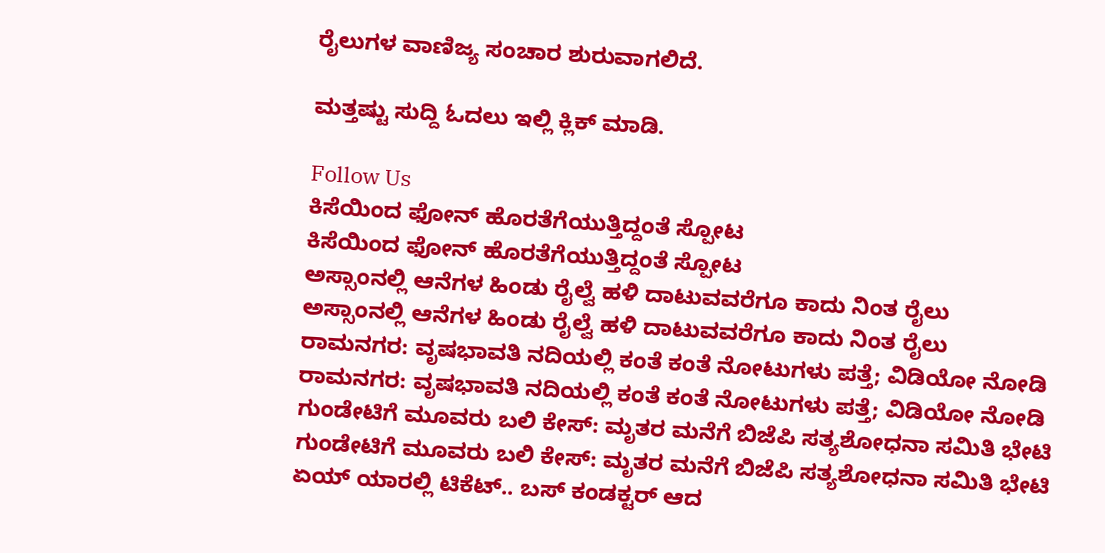ರೈಲುಗಳ ವಾಣಿಜ್ಯ ಸಂಚಾರ ಶುರುವಾಗಲಿದೆ.

ಮತ್ತಷ್ಟು ಸುದ್ದಿ ಓದಲು ಇಲ್ಲಿ ಕ್ಲಿಕ್ ಮಾಡಿ.

Follow Us
ಕಿಸೆಯಿಂದ ಫೋನ್ ಹೊರತೆಗೆಯುತ್ತಿದ್ದಂತೆ ಸ್ಪೋಟ
ಕಿಸೆಯಿಂದ ಫೋನ್ ಹೊರತೆಗೆಯುತ್ತಿದ್ದಂತೆ ಸ್ಪೋಟ
ಅಸ್ಸಾಂನಲ್ಲಿ ಆನೆಗಳ ಹಿಂಡು ರೈಲ್ವೆ ಹಳಿ ದಾಟುವವರೆಗೂ ಕಾದು ನಿಂತ ರೈಲು
ಅಸ್ಸಾಂನಲ್ಲಿ ಆನೆಗಳ ಹಿಂಡು ರೈಲ್ವೆ ಹಳಿ ದಾಟುವವರೆಗೂ ಕಾದು ನಿಂತ ರೈಲು
ರಾಮನಗರ: ವೃಷಭಾವತಿ‌ ನದಿಯಲ್ಲಿ ಕಂತೆ ಕಂತೆ ನೋಟುಗಳು ಪತ್ತೆ; ವಿಡಿಯೋ ನೋಡಿ
ರಾಮನಗರ: ವೃಷಭಾವತಿ‌ ನದಿಯಲ್ಲಿ ಕಂತೆ ಕಂತೆ ನೋಟುಗಳು ಪತ್ತೆ; ವಿಡಿಯೋ ನೋಡಿ
ಗುಂಡೇಟಿಗೆ ಮೂವರು ಬಲಿ ಕೇಸ್: ಮೃತರ ಮನೆಗೆ ಬಿಜೆಪಿ ಸತ್ಯಶೋಧನಾ ಸಮಿತಿ ಭೇಟಿ
ಗುಂಡೇಟಿಗೆ ಮೂವರು ಬಲಿ ಕೇಸ್: ಮೃತರ ಮನೆಗೆ ಬಿಜೆಪಿ ಸತ್ಯಶೋಧನಾ ಸಮಿತಿ ಭೇಟಿ
ಏಯ್ ಯಾರಲ್ಲಿ ಟಿಕೆಟ್.. ಬಸ್ ಕಂಡಕ್ಟರ್ ಆದ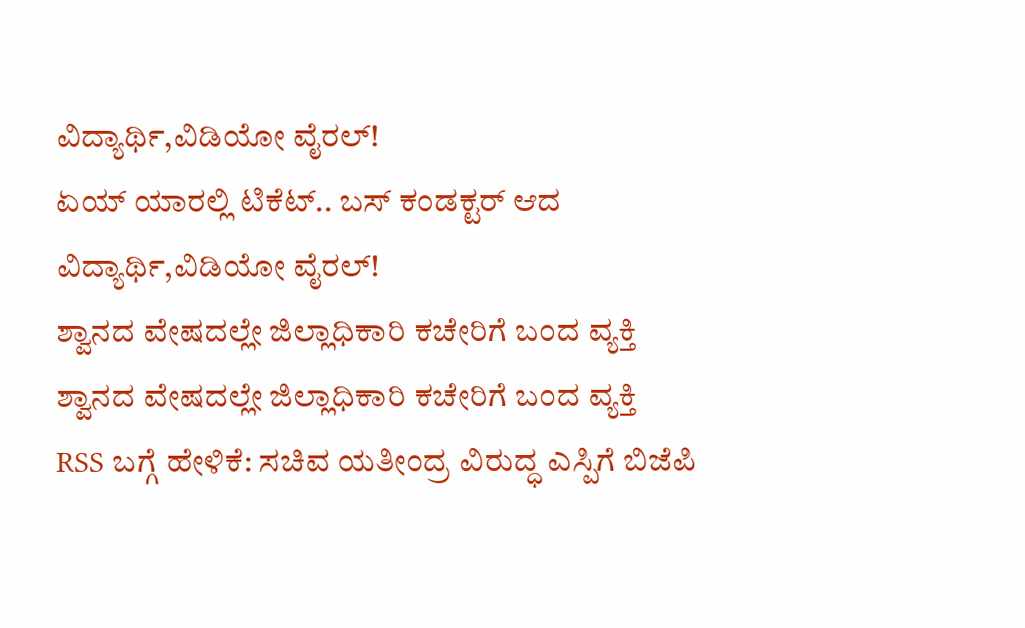ವಿದ್ಯಾರ್ಥಿ,ವಿಡಿಯೋ ವೈರಲ್!
ಏಯ್ ಯಾರಲ್ಲಿ ಟಿಕೆಟ್.. ಬಸ್ ಕಂಡಕ್ಟರ್ ಆದ ವಿದ್ಯಾರ್ಥಿ,ವಿಡಿಯೋ ವೈರಲ್!
ಶ್ವಾನದ ವೇಷದಲ್ಲೇ ಜಿಲ್ಲಾಧಿಕಾರಿ ಕಚೇರಿಗೆ ಬಂದ ವ್ಯಕ್ತಿ
ಶ್ವಾನದ ವೇಷದಲ್ಲೇ ಜಿಲ್ಲಾಧಿಕಾರಿ ಕಚೇರಿಗೆ ಬಂದ ವ್ಯಕ್ತಿ
RSS ಬಗ್ಗೆ ಹೇಳಿಕೆ: ಸಚಿವ ಯತೀಂದ್ರ ವಿರುದ್ಧ ಎಸ್ಪಿಗೆ ಬಿಜೆಪಿ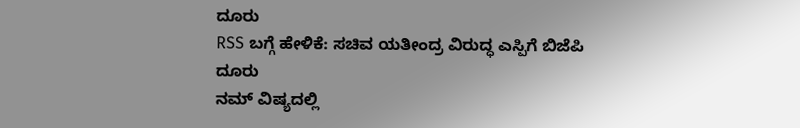ದೂರು
RSS ಬಗ್ಗೆ ಹೇಳಿಕೆ: ಸಚಿವ ಯತೀಂದ್ರ ವಿರುದ್ಧ ಎಸ್ಪಿಗೆ ಬಿಜೆಪಿ ದೂರು
ನಮ್ ವಿಷ್ಯದಲ್ಲಿ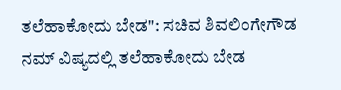ತಲೆಹಾಕೋದು ಬೇಡ": ಸಚಿವ ಶಿವಲಿಂಗೇಗೌಡ
ನಮ್ ವಿಷ್ಯದಲ್ಲಿ ತಲೆಹಾಕೋದು ಬೇಡ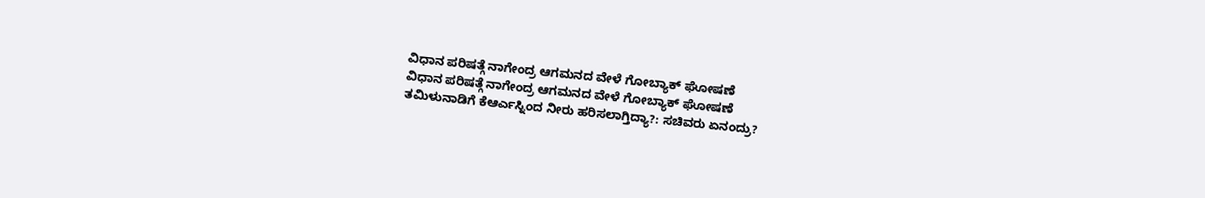ವಿಧಾನ ಪರಿಷತ್ಗೆ ನಾಗೇಂದ್ರ ಆಗಮನದ ವೇಳೆ ಗೋಬ್ಯಾಕ್ ಘೋಷಣೆ
ವಿಧಾನ ಪರಿಷತ್ಗೆ ನಾಗೇಂದ್ರ ಆಗಮನದ ವೇಳೆ ಗೋಬ್ಯಾಕ್ ಘೋಷಣೆ
ತಮಿಳುನಾಡಿಗೆ ಕೆಆರ್ಎಸ್ನಿಂದ ನೀರು ಹರಿಸಲಾಗ್ತಿದ್ಯಾ?: ಸಚಿವರು ಏನಂದ್ರು?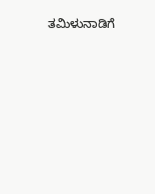ತಮಿಳುನಾಡಿಗೆ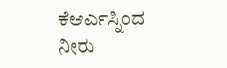ಕೆಆರ್ಎಸ್ನಿಂದ ನೀರು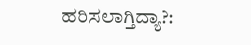ಹರಿಸಲಾಗ್ತಿದ್ಯಾ?: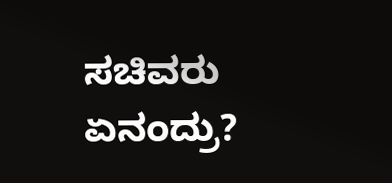ಸಚಿವರು ಏನಂದ್ರು?